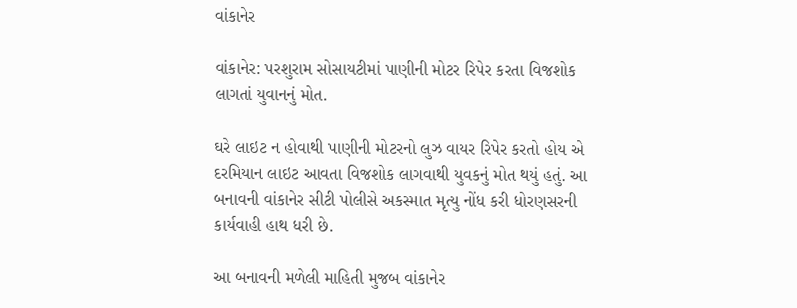વાંકાનેર

વાંકાનેર: પરશુરામ સોસાયટીમાં પાણીની મોટર રિપેર કરતા વિજશોક લાગતાં યુવાનનું મોત.

ઘરે લાઇટ ન હોવાથી પાણીની મોટરનો લુઝ વાયર રિપેર કરતો હોય એ દરમિયાન લાઇટ આવતા વિજશોક લાગવાથી યુવકનું મોત થયું હતું. આ બનાવની વાંકાનેર સીટી પોલીસે અકસ્માત મૃત્યુ નોંધ કરી ધોરણસરની કાર્યવાહી હાથ ધરી છે.

આ બનાવની મળેલી માહિતી મુજબ વાંકાનેર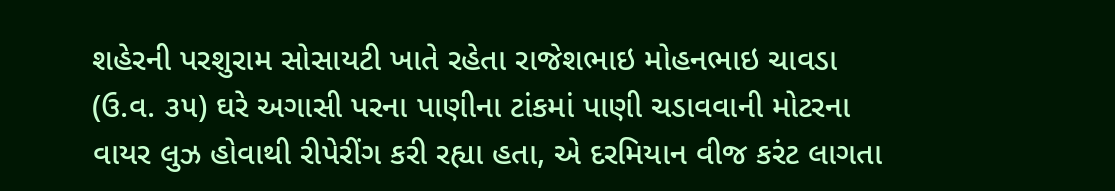શહેરની પરશુરામ સોસાયટી ખાતે રહેતા રાજેશભાઇ મોહનભાઇ ચાવડા (ઉ.વ. ૩૫) ઘરે અગાસી પરના પાણીના ટાંકમાં પાણી ચડાવવાની મોટરના વાયર લુઝ હોવાથી રીપેરીંગ કરી રહ્યા હતા, એ દરમિયાન વીજ કરંટ લાગતા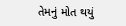તેમનું મોત થયું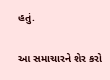હતું.

આ સમાચારને શેર કરો